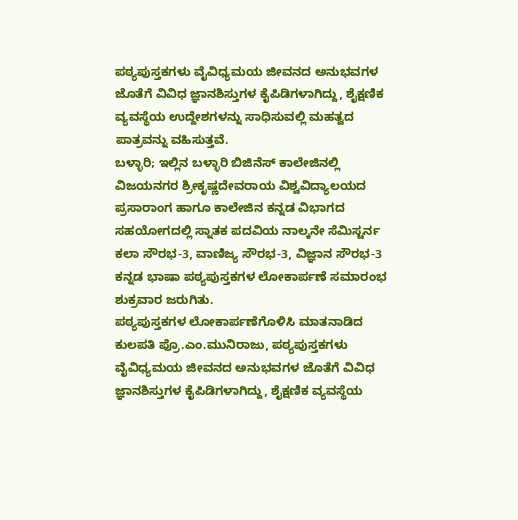ಪಠ್ಯಪುಸ್ತಕಗಳು ವೈವಿಧ್ಯಮಯ ಜೀವನದ ಅನುಭವಗಳ ಜೊತೆಗೆ ವಿವಿಧ ಜ್ಞಾನಶಿಸ್ತುಗಳ ಕೈಪಿಡಿಗಳಾಗಿದ್ದು, ಶೈಕ್ಷಣಿಕ ವ್ಯವಸ್ಥೆಯ ಉದ್ದೇಶಗಳನ್ನು ಸಾಧಿಸುವಲ್ಲಿ ಮಹತ್ವದ ಪಾತ್ರವನ್ನು ವಹಿಸುತ್ತವೆ.
ಬಳ್ಳಾರಿ; ಇಲ್ಲಿನ ಬಳ್ಳಾರಿ ಬಿಜಿನೆಸ್ ಕಾಲೇಜಿನಲ್ಲಿ ವಿಜಯನಗರ ಶ್ರೀಕೃಷ್ಣದೇವರಾಯ ವಿಶ್ವವಿದ್ಯಾಲಯದ ಪ್ರಸಾರಾಂಗ ಹಾಗೂ ಕಾಲೇಜಿನ ಕನ್ನಡ ವಿಭಾಗದ ಸಹಯೋಗದಲ್ಲಿ ಸ್ನಾತಕ ಪದವಿಯ ನಾಲ್ಕನೇ ಸೆಮಿಸ್ಟರ್ನ ಕಲಾ ಸೌರಭ-3, ವಾಣಿಜ್ಯ ಸೌರಭ-3, ವಿಜ್ಞಾನ ಸೌರಭ-3 ಕನ್ನಡ ಭಾಷಾ ಪಠ್ಯಪುಸ್ತಕಗಳ ಲೋಕಾರ್ಪಣೆ ಸಮಾರಂಭ ಶುಕ್ರವಾರ ಜರುಗಿತು.
ಪಠ್ಯಪುಸ್ತಕಗಳ ಲೋಕಾರ್ಪಣೆಗೊಳಿಸಿ ಮಾತನಾಡಿದ ಕುಲಪತಿ ಪ್ರೊ.ಎಂ.ಮುನಿರಾಜು, ಪಠ್ಯಪುಸ್ತಕಗಳು ವೈವಿಧ್ಯಮಯ ಜೀವನದ ಅನುಭವಗಳ ಜೊತೆಗೆ ವಿವಿಧ ಜ್ಞಾನಶಿಸ್ತುಗಳ ಕೈಪಿಡಿಗಳಾಗಿದ್ದು, ಶೈಕ್ಷಣಿಕ ವ್ಯವಸ್ಥೆಯ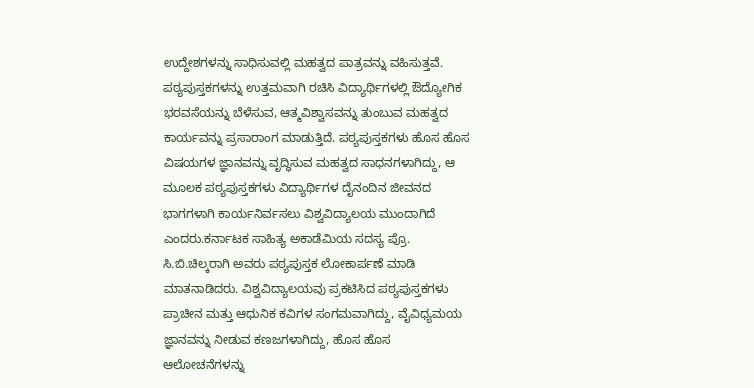ಉದ್ದೇಶಗಳನ್ನು ಸಾಧಿಸುವಲ್ಲಿ ಮಹತ್ವದ ಪಾತ್ರವನ್ನು ವಹಿಸುತ್ತವೆ. ಪಠ್ಯಪುಸ್ತಕಗಳನ್ನು ಉತ್ತಮವಾಗಿ ರಚಿಸಿ ವಿದ್ಯಾರ್ಥಿಗಳಲ್ಲಿ ಔದ್ಯೋಗಿಕ ಭರವಸೆಯನ್ನು ಬೆಳೆಸುವ, ಆತ್ಮವಿಶ್ವಾಸವನ್ನು ತುಂಬುವ ಮಹತ್ವದ ಕಾರ್ಯವನ್ನು ಪ್ರಸಾರಾಂಗ ಮಾಡುತ್ತಿದೆ. ಪಠ್ಯಪುಸ್ತಕಗಳು ಹೊಸ ಹೊಸ ವಿಷಯಗಳ ಜ್ಞಾನವನ್ನು ವೃದ್ಧಿಸುವ ಮಹತ್ವದ ಸಾಧನಗಳಾಗಿದ್ದು, ಆ ಮೂಲಕ ಪಠ್ಯಪುಸ್ತಕಗಳು ವಿದ್ಯಾರ್ಥಿಗಳ ದೈನಂದಿನ ಜೀವನದ ಭಾಗಗಳಾಗಿ ಕಾರ್ಯನಿರ್ವಸಲು ವಿಶ್ವವಿದ್ಯಾಲಯ ಮುಂದಾಗಿದೆ ಎಂದರು.ಕರ್ನಾಟಕ ಸಾಹಿತ್ಯ ಅಕಾಡೆಮಿಯ ಸದಸ್ಯ ಪ್ರೊ. ಸಿ.ಬಿ.ಚಿಲ್ಕರಾಗಿ ಅವರು ಪಠ್ಯಪುಸ್ತಕ ಲೋಕಾರ್ಪಣೆ ಮಾಡಿ ಮಾತನಾಡಿದರು. ವಿಶ್ವವಿದ್ಯಾಲಯವು ಪ್ರಕಟಿಸಿದ ಪಠ್ಯಪುಸ್ತಕಗಳು ಪ್ರಾಚೀನ ಮತ್ತು ಆಧುನಿಕ ಕವಿಗಳ ಸಂಗಮವಾಗಿದ್ದು, ವೈವಿಧ್ಯಮಯ ಜ್ಞಾನವನ್ನು ನೀಡುವ ಕಣಜಗಳಾಗಿದ್ದು, ಹೊಸ ಹೊಸ ಆಲೋಚನೆಗಳನ್ನು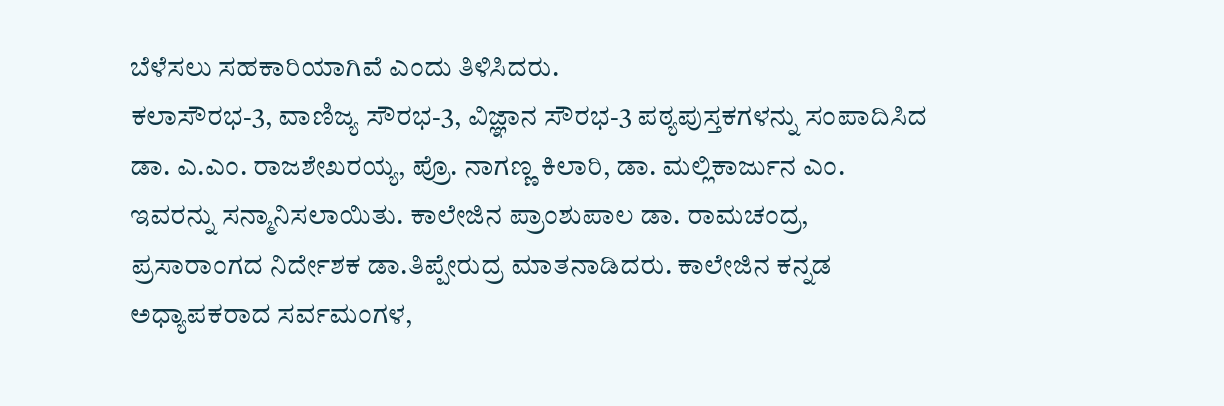ಬೆಳೆಸಲು ಸಹಕಾರಿಯಾಗಿವೆ ಎಂದು ತಿಳಿಸಿದರು.
ಕಲಾಸೌರಭ-3, ವಾಣಿಜ್ಯ ಸೌರಭ-3, ವಿಜ್ಞಾನ ಸೌರಭ-3 ಪಠ್ಯಪುಸ್ತಕಗಳನ್ನು ಸಂಪಾದಿಸಿದ ಡಾ. ಎ.ಎಂ. ರಾಜಶೇಖರಯ್ಯ, ಪ್ರೊ. ನಾಗಣ್ಣ ಕಿಲಾರಿ, ಡಾ. ಮಲ್ಲಿಕಾರ್ಜುನ ಎಂ. ಇವರನ್ನು ಸನ್ಮಾನಿಸಲಾಯಿತು. ಕಾಲೇಜಿನ ಪ್ರಾಂಶುಪಾಲ ಡಾ. ರಾಮಚಂದ್ರ, ಪ್ರಸಾರಾಂಗದ ನಿರ್ದೇಶಕ ಡಾ.ತಿಪ್ಪೇರುದ್ರ ಮಾತನಾಡಿದರು. ಕಾಲೇಜಿನ ಕನ್ನಡ ಅಧ್ಯಾಪಕರಾದ ಸರ್ವಮಂಗಳ,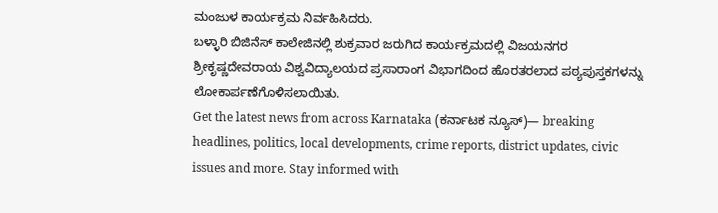ಮಂಜುಳ ಕಾರ್ಯಕ್ರಮ ನಿರ್ವಹಿಸಿದರು.
ಬಳ್ಳಾರಿ ಬಿಜಿನೆಸ್ ಕಾಲೇಜಿನಲ್ಲಿ ಶುಕ್ರವಾರ ಜರುಗಿದ ಕಾರ್ಯಕ್ರಮದಲ್ಲಿ ವಿಜಯನಗರ ಶ್ರೀಕೃಷ್ಣದೇವರಾಯ ವಿಶ್ವವಿದ್ಯಾಲಯದ ಪ್ರಸಾರಾಂಗ ವಿಭಾಗದಿಂದ ಹೊರತರಲಾದ ಪಠ್ಯಪುಸ್ತಕಗಳನ್ನು ಲೋಕಾರ್ಪಣೆಗೊಳಿಸಲಾಯಿತು.
Get the latest news from across Karnataka (ಕರ್ನಾಟಕ ನ್ಯೂಸ್)— breaking headlines, politics, local developments, crime reports, district updates, civic issues and more. Stay informed with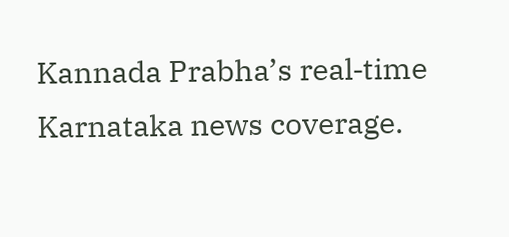Kannada Prabha’s real‑time Karnataka news coverage.